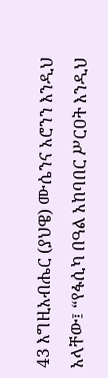43 እግዚአብሔር (ያህዌ) ሙሴንና አሮንን እንዲህ አላቸው፤ “የፋሲካ በዓል አከባበር ሥርዐት እንዲህ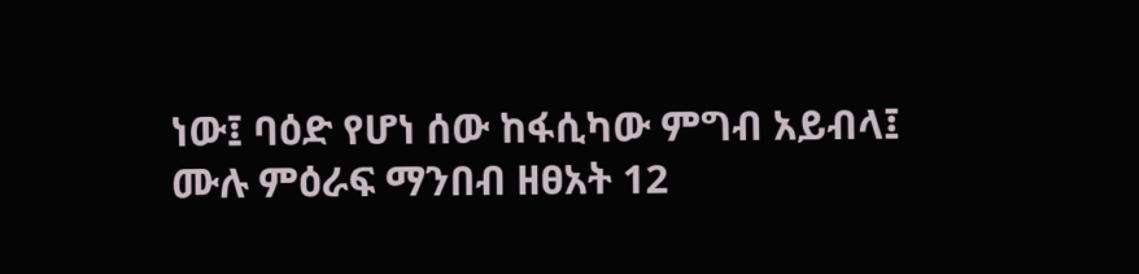ነው፤ ባዕድ የሆነ ሰው ከፋሲካው ምግብ አይብላ፤
ሙሉ ምዕራፍ ማንበብ ዘፀአት 12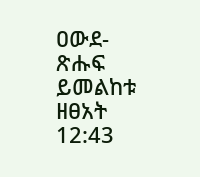ዐውደ-ጽሑፍ ይመልከቱ ዘፀአት 12:43